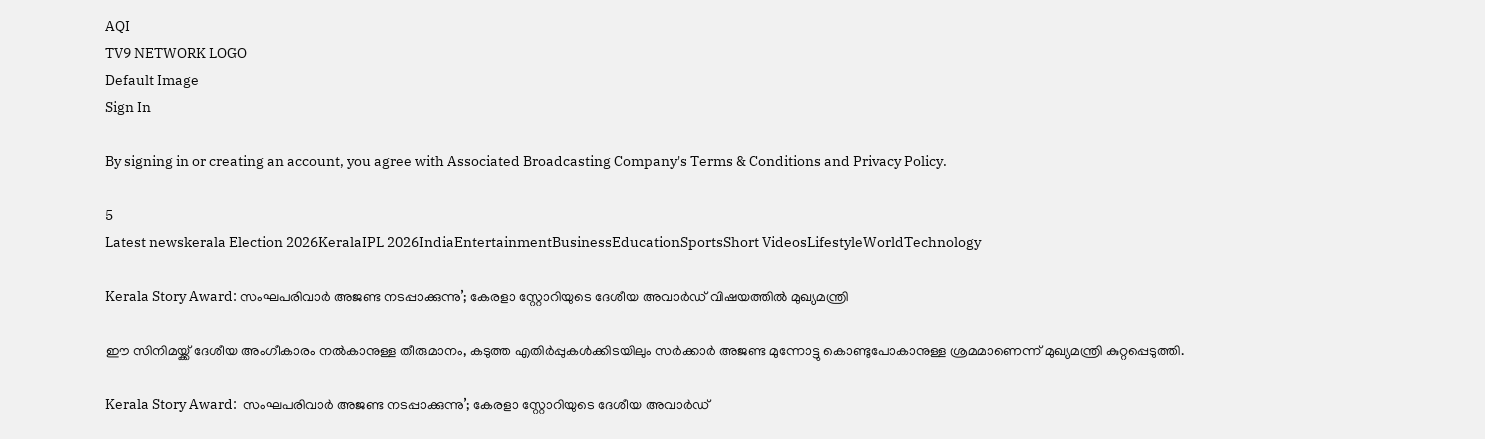AQI
TV9 NETWORK LOGO
Default Image
Sign In

By signing in or creating an account, you agree with Associated Broadcasting Company's Terms & Conditions and Privacy Policy.

5
Latest newskerala Election 2026KeralaIPL 2026IndiaEntertainmentBusinessEducationSportsShort VideosLifestyleWorldTechnology

Kerala Story Award: സംഘപരിവാർ അജണ്ട നടപ്പാക്കുന്നു’; കേരളാ സ്റ്റോറിയുടെ ദേശീയ അവാർഡ് വിഷയത്തിൽ മുഖ്യമന്ത്രി

ഈ സിനിമയ്ക്ക് ദേശീയ അംഗീകാരം നൽകാനുള്ള തീരുമാനം, കടുത്ത എതിർപ്പുകൾക്കിടയിലും സർക്കാർ അജണ്ട മുന്നോട്ടു കൊണ്ടുപോകാനുള്ള ശ്രമമാണെന്ന് മുഖ്യമന്ത്രി കുറ്റപ്പെടുത്തി.

Kerala Story Award:  സംഘപരിവാർ അജണ്ട നടപ്പാക്കുന്നു’; കേരളാ സ്റ്റോറിയുടെ ദേശീയ അവാർഡ്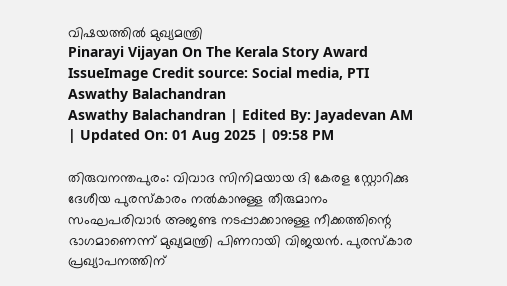വിഷയത്തിൽ മുഖ്യമന്ത്രി
Pinarayi Vijayan On The Kerala Story Award IssueImage Credit source: Social media, PTI
Aswathy Balachandran
Aswathy Balachandran | Edited By: Jayadevan AM | Updated On: 01 Aug 2025 | 09:58 PM

തിരുവനന്തപുരം: വിവാദ സിനിമയായ ദി കേരള സ്റ്റോറിക്കു ദേശീയ പുരസ്കാരം നൽകാനുള്ള തീരുമാനം സംഘപരിവാർ അജണ്ട നടപ്പാക്കാനുള്ള നീക്കത്തിന്റെ ഭാഗമാണെന്ന് മുഖ്യമന്ത്രി പിണറായി വിജയൻ. പുരസ്കാര പ്രഖ്യാപനത്തിന്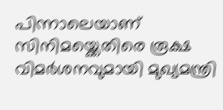പിന്നാലെയാണ് സിനിമയ്ക്കെതിരെ രൂക്ഷ വിമർശനവുമായി മുഖ്യമന്ത്രി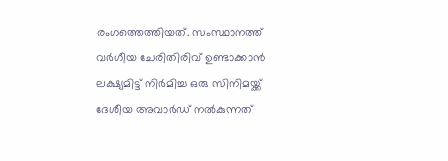രംഗത്തെത്തിയത്. സംസ്ഥാനത്ത് വർഗീയ ചേരിതിരിവ് ഉണ്ടാക്കാൻ ലക്ഷ്യമിട്ട് നിർമിച്ച ഒരു സിനിമയ്ക്ക് ദേശീയ അവാർഡ് നൽകുന്നത്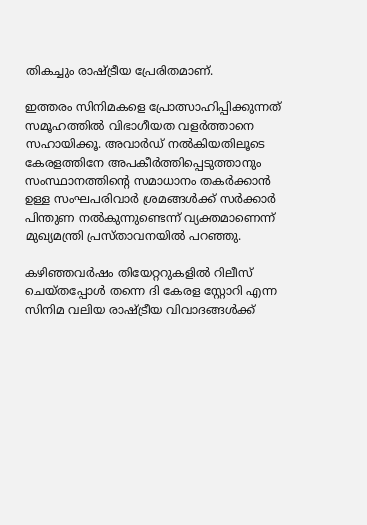തികച്ചും രാഷ്ട്രീയ പ്രേരിതമാണ്.

ഇത്തരം സിനിമകളെ പ്രോത്സാഹിപ്പിക്കുന്നത് സമൂഹത്തിൽ വിഭാഗീയത വളർത്താനെ സഹായിക്കൂ. അവാർഡ് നൽകിയതിലൂടെ കേരളത്തിനേ അപകീർത്തിപ്പെടുത്താനും സംസ്ഥാനത്തിന്റെ സമാധാനം തകർക്കാൻ ഉള്ള സംഘപരിവാർ ശ്രമങ്ങൾക്ക് സർക്കാർ പിന്തുണ നൽകുന്നുണ്ടെന്ന് വ്യക്തമാണെന്ന് മുഖ്യമന്ത്രി പ്രസ്താവനയിൽ പറഞ്ഞു.

കഴിഞ്ഞവർഷം തിയേറ്ററുകളിൽ റിലീസ് ചെയ്തപ്പോൾ തന്നെ ദി കേരള സ്റ്റോറി എന്ന സിനിമ വലിയ രാഷ്ട്രീയ വിവാദങ്ങൾക്ക്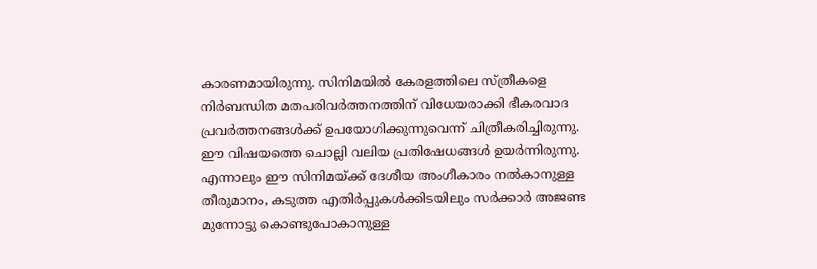കാരണമായിരുന്നു. സിനിമയിൽ കേരളത്തിലെ സ്ത്രീകളെ നിർബന്ധിത മതപരിവർത്തനത്തിന് വിധേയരാക്കി ഭീകരവാദ പ്രവർത്തനങ്ങൾക്ക് ഉപയോഗിക്കുന്നുവെന്ന് ചിത്രീകരിച്ചിരുന്നു. ഈ വിഷയത്തെ ചൊല്ലി വലിയ പ്രതിഷേധങ്ങൾ ഉയർന്നിരുന്നു. എന്നാലും ഈ സിനിമയ്ക്ക് ദേശീയ അംഗീകാരം നൽകാനുള്ള തീരുമാനം, കടുത്ത എതിർപ്പുകൾക്കിടയിലും സർക്കാർ അജണ്ട മുന്നോട്ടു കൊണ്ടുപോകാനുള്ള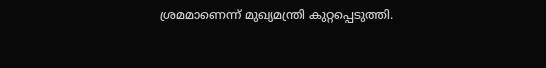ശ്രമമാണെന്ന് മുഖ്യമന്ത്രി കുറ്റപ്പെടുത്തി.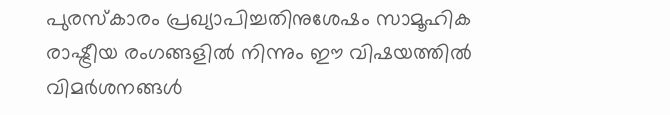പുരസ്കാരം പ്രഖ്യാപിച്ചതിനുശേഷം സാമൂഹിക രാഷ്ട്രീയ രംഗങ്ങളിൽ നിന്നും ഈ വിഷയത്തിൽ വിമർശനങ്ങൾ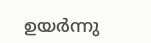ഉയർന്നു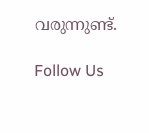വരുന്നുണ്ട്.

Follow Us